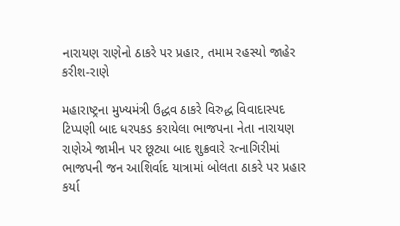નારાયણ રાણેનો ઠાકરે પર પ્રહાર, તમામ રહસ્યો જાહેર કરીશ-રાણે

મહારાષ્ટ્રના મુખ્યમંત્રી ઉદ્ધવ ઠાકરે વિરુદ્ધ વિવાદાસ્પદ ટિપ્પણી બાદ ધરપકડ કરાયેલા ભાજપના નેતા નારાયણ રાણેએ જામીન પર છૂટ્યા બાદ શુક્રવારે રત્નાગિરીમાં ભાજપની જન આશિર્વાદ યાત્રામાં બોલતા ઠાકરે પર પ્રહાર કર્યા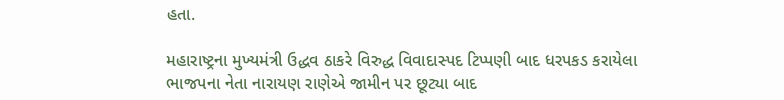હતા.

મહારાષ્ટ્રના મુખ્યમંત્રી ઉદ્ધવ ઠાકરે વિરુદ્ધ વિવાદાસ્પદ ટિપ્પણી બાદ ધરપકડ કરાયેલા ભાજપના નેતા નારાયણ રાણેએ જામીન પર છૂટ્યા બાદ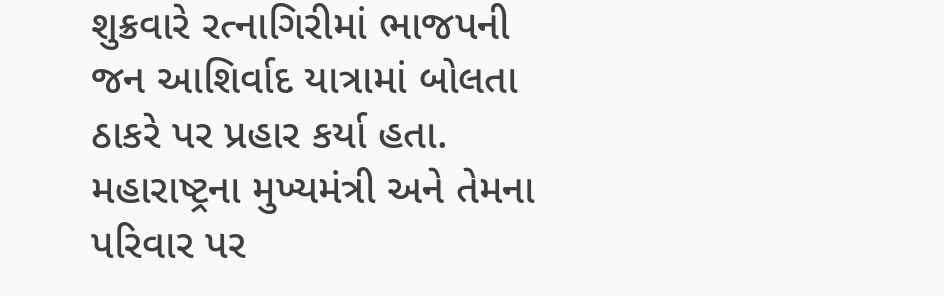શુક્રવારે રત્નાગિરીમાં ભાજપની જન આશિર્વાદ યાત્રામાં બોલતા ઠાકરે પર પ્રહાર કર્યા હતા. મહારાષ્ટ્રના મુખ્યમંત્રી અને તેમના પરિવાર પર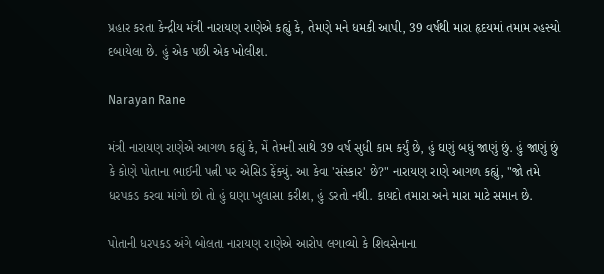પ્રહાર કરતા કેન્દ્રીય મંત્રી નારાયણ રાણેએ કહ્યું કે, તેમણે મને ધમકી આપી, 39 વર્ષથી મારા હૃદયમાં તમામ રહસ્યો દબાયેલા છે. હું એક પછી એક ખોલીશ.

Narayan Rane

મંત્રી નારાયણ રાણેએ આગળ કહ્યું કે, મેં તેમની સાથે 39 વર્ષ સુધી કામ કર્યું છે, હું ઘણું બધું જાણું છું. હું જાણું છું કે કોણે પોતાના ભાઈની પત્ની પર એસિડ ફેંક્યું. આ કેવા 'સંસ્કાર' છે?" નારાયણ રાણે આગળ કહ્યું, "જો તમે ધરપકડ કરવા માંગો છો તો હું ઘણા ખુલાસા કરીશ, હું ડરતો નથી. કાયદો તમારા અને મારા માટે સમાન છે.

પોતાની ધરપકડ અંગે બોલતા નારાયણ રાણેએ આરોપ લગાવ્યો કે શિવસેનાના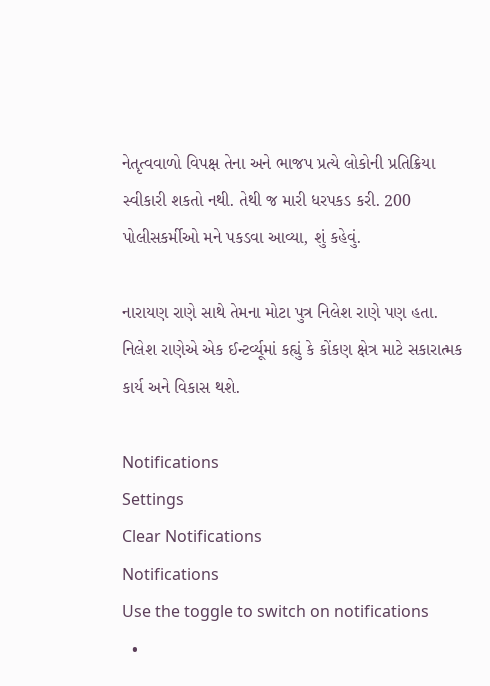નેતૃત્વવાળો વિપક્ષ તેના અને ભાજપ પ્રત્યે લોકોની પ્રતિક્રિયા સ્વીકારી શકતો નથી. તેથી જ મારી ધરપકડ કરી. 200 પોલીસકર્મીઓ મને પકડવા આવ્યા, શું કહેવું.

નારાયણ રાણે સાથે તેમના મોટા પુત્ર નિલેશ રાણે પણ હતા. નિલેશ રાણેએ એક ઈન્ટર્વ્યૂમાં કહ્યું કે કોંકણ ક્ષેત્ર માટે સકારાત્મક કાર્ય અને વિકાસ થશે.

Notifications
Settings
Clear Notifications
Notifications
Use the toggle to switch on notifications
  •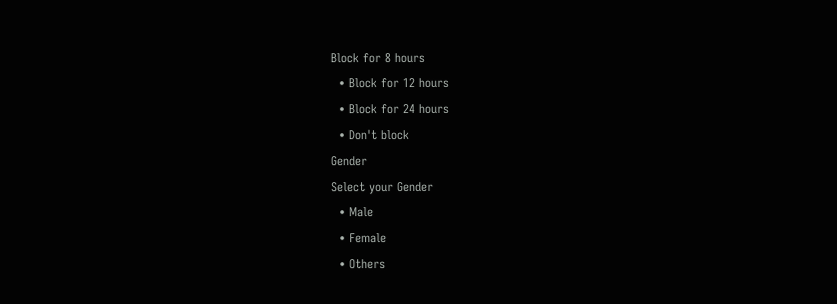Block for 8 hours
  • Block for 12 hours
  • Block for 24 hours
  • Don't block
Gender
Select your Gender
  • Male
  • Female
  • Others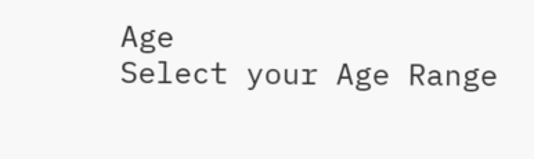Age
Select your Age Range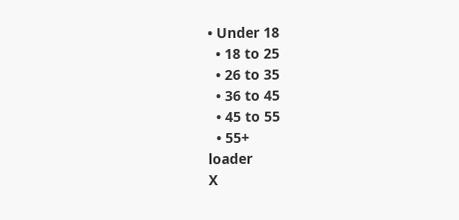• Under 18
  • 18 to 25
  • 26 to 35
  • 36 to 45
  • 45 to 55
  • 55+
loader
X